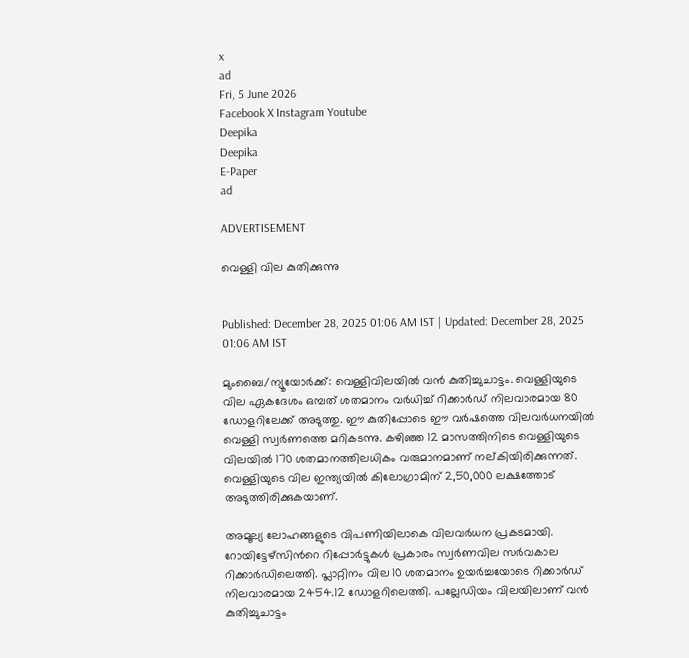x
ad
Fri, 5 June 2026
Facebook X Instagram Youtube
Deepika
Deepika
E-Paper
ad

ADVERTISEMENT

വെള്ളി വില കുതിക്കുന്നു


Published: December 28, 2025 01:06 AM IST | Updated: December 28, 2025 01:06 AM IST

മുംബൈ/ന്യൂയോർക്ക്: വെള്ളിവിലയിൽ വൻ കുതിച്ചുചാട്ടം. വെള്ളിയുടെ വില ഏകദേശം ഒമ്പത് ശതമാനം വർധിച്ച് റിക്കാർഡ് നിലവാരമായ 80 ഡോളറിലേക്ക് അടുത്തു. ഈ കുതിപ്പോടെ ഈ വർഷത്തെ വിലവർധനയിൽ വെള്ളി സ്വർണത്തെ മറികടന്നു. കഴിഞ്ഞ 12 മാസത്തിനിടെ വെള്ളിയുടെ വിലയിൽ 170 ശതമാനത്തിലധികം വരുമാനമാണ് നല്കിയിരിക്കുന്നത്. വെള്ളിയുടെ വില ഇന്ത്യയിൽ കിലോഗ്രാമിന് 2,50,000 ലക്ഷത്തോട് അടുത്തിരിക്കുകയാണ്.

അമൂല്യ ലോഹങ്ങളുടെ വിപണിയിലാകെ വിലവർധന പ്രകടമായി. റോയിട്ടേഴ്സിന്‍റെ റിപ്പോർട്ടുകൾ പ്രകാരം സ്വർണവില സർവകാല റിക്കാർഡിലെത്തി. പ്ലാറ്റിനം വില 10 ശതമാനം ഉയർച്ചയോടെ റിക്കാർഡ് നിലവാരമായ 2454.12 ഡോളറിലെത്തി. പല്ലേഡിയം വിലയിലാണ് വൻ കുതിച്ചുചാട്ടം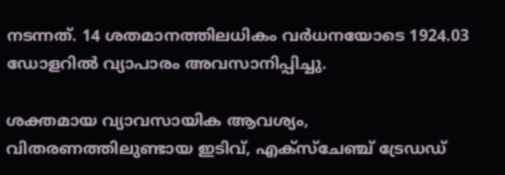നടന്നത്. 14 ശതമാനത്തിലധികം വർധനയോടെ 1924.03 ഡോളറിൽ വ്യാപാരം അവസാനിപ്പിച്ചു.

ശക്തമായ വ്യാവസായിക ആവശ്യം, വിതരണത്തിലുണ്ടായ ഇടിവ്, എക്സ്ചേഞ്ച് ട്രേഡഡ്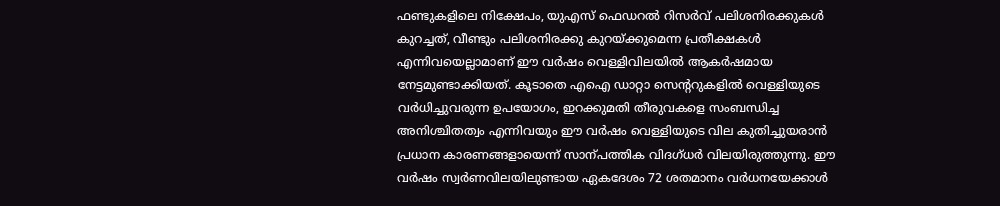ഫണ്ടുകളിലെ നിക്ഷേപം, യുഎസ് ഫെഡറൽ റിസർവ് പലിശനിരക്കുകൾ കുറച്ചത്, വീണ്ടും പലിശനിരക്കു കുറയ്ക്കുമെന്ന പ്രതീക്ഷകൾ എന്നിവയെല്ലാമാണ് ഈ വർഷം വെള്ളിവിലയിൽ ആകർഷമായ നേട്ടമുണ്ടാക്കിയത്. കൂടാതെ എഐ ഡാറ്റാ സെന്‍ററുകളിൽ വെള്ളിയുടെ വർധിച്ചുവരുന്ന ഉപയോഗം, ഇറക്കുമതി തീരുവകളെ സംബന്ധിച്ച അനിശ്ചിതത്വം എന്നിവയും ഈ വർഷം വെള്ളിയുടെ വില കുതിച്ചുയരാൻ പ്രധാന കാരണങ്ങളായെന്ന് സാന്പത്തിക വിദഗ്ധർ വിലയിരുത്തുന്നു. ഈ വർഷം സ്വർണവിലയിലുണ്ടായ ഏകദേശം 72 ശതമാനം വർധനയേക്കാൾ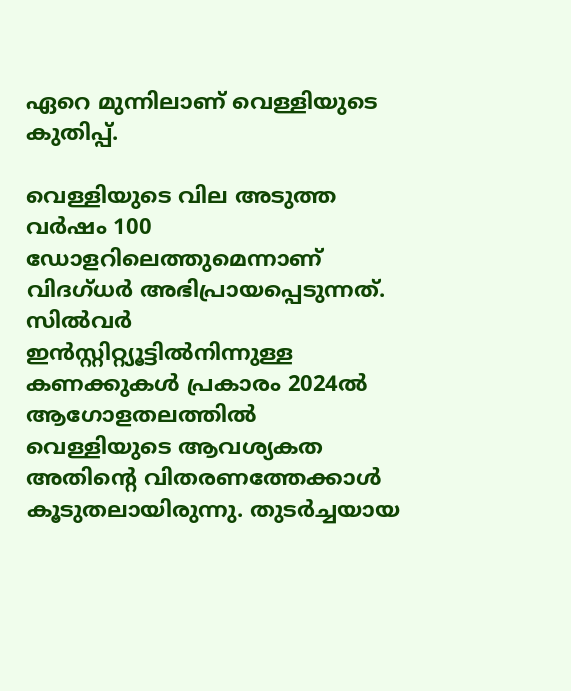ഏറെ മുന്നിലാണ് വെള്ളിയുടെ കുതിപ്പ്.

വെള്ളിയുടെ വില അടുത്ത വർഷം 100 ഡോളറിലെത്തുമെന്നാണ് വിദഗ്ധർ അഭിപ്രായപ്പെടുന്നത്. സിൽവർ ഇൻസ്റ്റിറ്റ്യൂട്ടിൽനിന്നുള്ള കണക്കുകൾ പ്രകാരം 2024ൽ ആഗോളതലത്തിൽ വെള്ളിയുടെ ആവശ്യകത അതിന്‍റെ വിതരണത്തേക്കാൾ കൂടുതലായിരുന്നു. തുടർച്ചയായ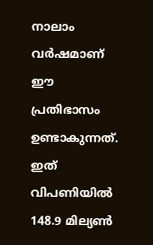നാലാം വർഷമാണ് ഈ പ്രതിഭാസം ഉണ്ടാകുന്നത്. ഇത് വിപണിയിൽ 148.9 മില്യണ്‍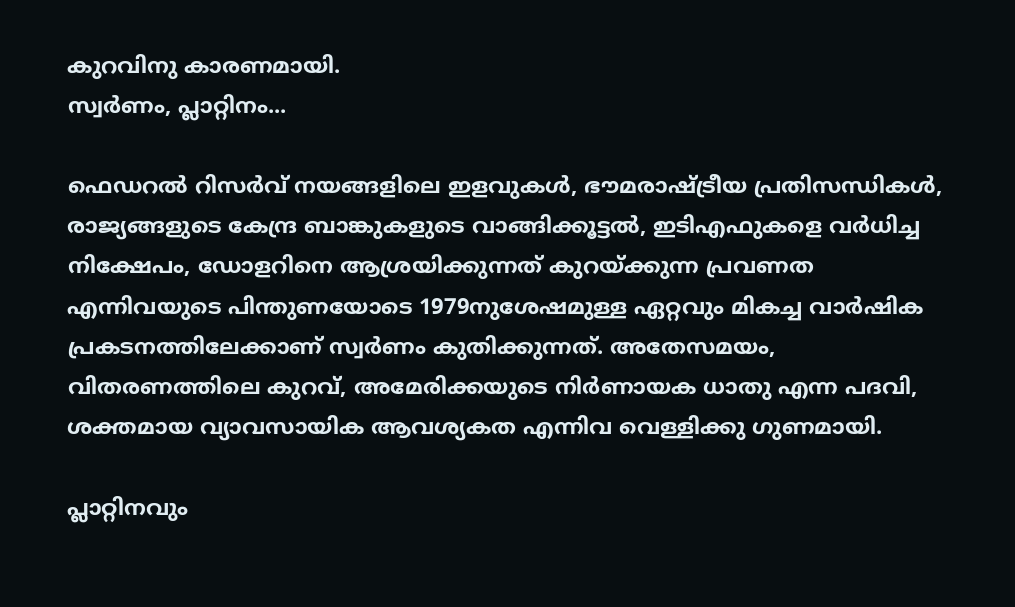കുറവിനു കാരണമായി.
സ്വർണം, പ്ലാറ്റിനം...

ഫെഡറൽ റിസർവ് നയങ്ങളിലെ ഇളവുകൾ, ഭൗമരാഷ്‌ട്രീയ പ്രതിസന്ധികൾ, രാജ്യങ്ങളുടെ കേന്ദ്ര ബാങ്കുകളുടെ വാങ്ങിക്കൂട്ടൽ, ഇടിഎഫുകളെ വർധിച്ച നിക്ഷേപം, ഡോളറിനെ ആശ്രയിക്കുന്നത് കുറയ്ക്കുന്ന പ്രവണത എന്നിവയുടെ പിന്തുണയോടെ 1979നുശേഷമുള്ള ഏറ്റവും മികച്ച വാർഷിക പ്രകടനത്തിലേക്കാണ് സ്വർണം കുതിക്കുന്നത്. അതേസമയം, വിതരണത്തിലെ കുറവ്, അമേരിക്കയുടെ നിർണായക ധാതു എന്ന പദവി, ശക്തമായ വ്യാവസായിക ആവശ്യകത എന്നിവ വെള്ളിക്കു ഗുണമായി.

പ്ലാറ്റിനവും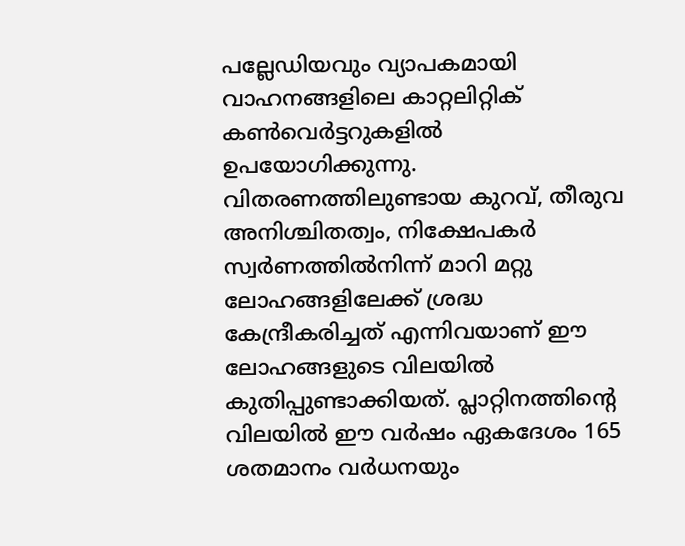പല്ലേഡിയവും വ്യാപകമായി വാഹനങ്ങളിലെ കാറ്റലിറ്റിക് കണ്‍വെർട്ടറുകളിൽ ഉപയോഗിക്കുന്നു. വിതരണത്തിലുണ്ടായ കുറവ്, തീരുവ അനിശ്ചിതത്വം, നിക്ഷേപകർ സ്വർണത്തിൽനിന്ന് മാറി മറ്റു ലോഹങ്ങളിലേക്ക് ശ്രദ്ധ കേന്ദ്രീകരിച്ചത് എന്നിവയാണ് ഈ ലോഹങ്ങളുടെ വിലയിൽ കുതിപ്പുണ്ടാക്കിയത്. പ്ലാറ്റിനത്തിന്‍റെ വിലയിൽ ഈ വർഷം ഏകദേശം 165 ശതമാനം വർധനയും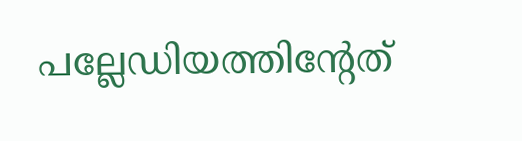പല്ലേഡിയത്തിന്‍റേത്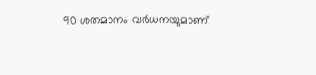90 ശതമാനം വർധനയുമാണ്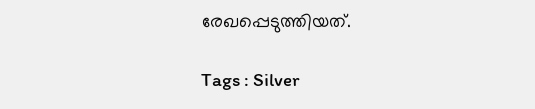രേഖപ്പെടുത്തിയത്.

Tags : Silver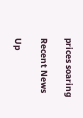prices soaring

Recent News

Up